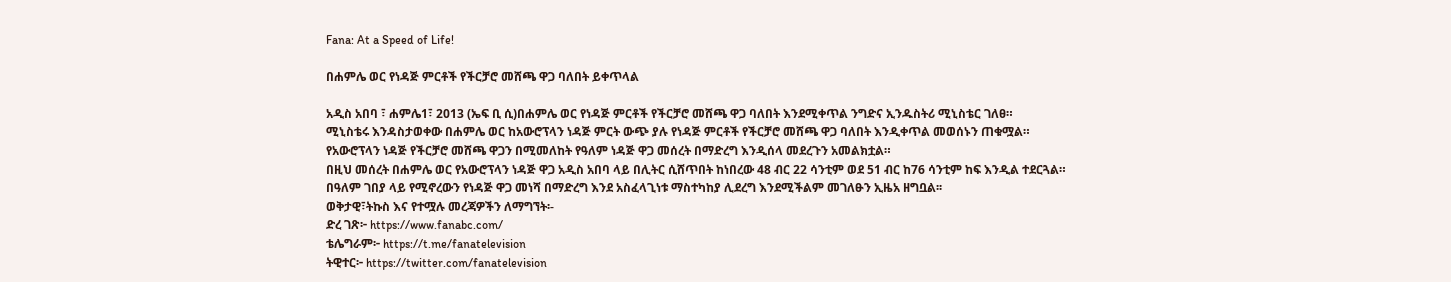Fana: At a Speed of Life!

በሐምሌ ወር የነዳጅ ምርቶች የችርቻሮ መሸጫ ዋጋ ባለበት ይቀጥላል

አዲስ አበባ ፣ ሐምሌ1፣ 2013 (ኤፍ ቢ ሲ)በሐምሌ ወር የነዳጅ ምርቶች የችርቻሮ መሸጫ ዋጋ ባለበት እንደሚቀጥል ንግድና ኢንዱስትሪ ሚኒስቴር ገለፀ።
ሚኒስቴሩ እንዳስታወቀው በሐምሌ ወር ከአውሮፕላን ነዳጅ ምርት ውጭ ያሉ የነዳጅ ምርቶች የችርቻሮ መሸጫ ዋጋ ባለበት እንዲቀጥል መወሰኑን ጠቁሟል።
የአውሮፕላን ነዳጅ የችርቻሮ መሸጫ ዋጋን በሚመለከት የዓለም ነዳጅ ዋጋ መሰረት በማድረግ እንዲሰላ መደረጉን አመልክቷል።
በዚህ መሰረት በሐምሌ ወር የአውሮፕላን ነዳጅ ዋጋ አዲስ አበባ ላይ በሊትር ሲሸጥበት ከነበረው 48 ብር 22 ሳንቲም ወደ 51 ብር ከ76 ሳንቲም ከፍ እንዲል ተደርጓል።
በዓለም ገበያ ላይ የሚኖረውን የነዳጅ ዋጋ መነሻ በማድረግ እንደ አስፈላጊነቱ ማስተካከያ ሊደረግ እንደሚችልም መገለፁን ኢዜአ ዘግቧል፡፡
ወቅታዊ፣ትኩስ እና የተሟሉ መረጃዎችን ለማግኘት፡-
ድረ ገጽ፦ https://www.fanabc.com/
ቴሌግራም፦ https://t.me/fanatelevision
ትዊተር፦ https://twitter.com/fanatelevision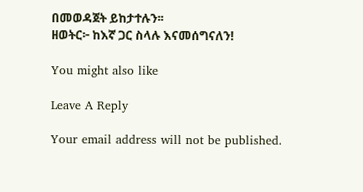በመወዳጀት ይከታተሉን፡፡
ዘወትር፦ ከእኛ ጋር ስላሉ እናመሰግናለን!

You might also like

Leave A Reply

Your email address will not be published.